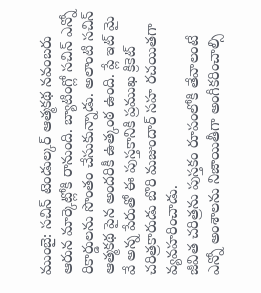ముంబై: సచిన్ టెండుల్కర్ ఆత్మకథ నవంబరు ఆరున మార్కెట్లోకి రానుంది. బ్యాటింగ్లో సచిన్ ఎన్నో రికార్డులను సొంతం చేసుకున్నాడు. అలాంటి సచిన్ ఆత్మకథ పైన అందరికీ ఉత్కంఠ ఉంది. ప్లే ఇట్ మై వే అన్న పేరుతో ఈ పుస్తకానికి ప్రముఖ క్రికెట్ చరిత్రకారుడు బొరి మజుందార్ సహ రచయితగా వ్యవహరించాడు.
జీవిత చరిత్రను పుస్తకం రూపంలోకి తేవాలంటే ఎన్నో అంశాలను నిజాయితీగా అంగీకరించాల్సి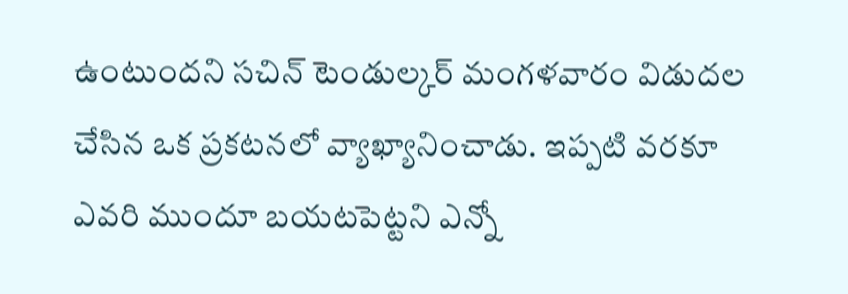ఉంటుందని సచిన్ టెండుల్కర్ మంగళవారం విడుదల చేసిన ఒక ప్రకటనలో వ్యాఖ్యానించాడు. ఇప్పటి వరకూ ఎవరి ముందూ బయటపెట్టని ఎన్నో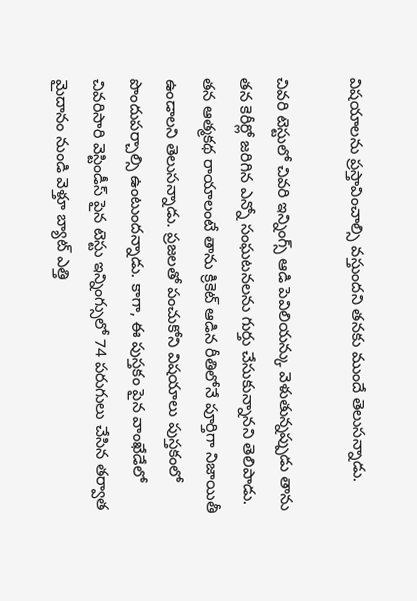విషయాలను ప్రస్తావించాల్సి వస్తుందని తనకు ముందే తెలుసన్నాడు.

చివరి టెస్టులో చివరి ఇన్నింగ్స్ ఆడి పెవిలియన్కు వెళుతున్నప్పుడు తాను తన కెరీర్లో జరిగిన ఎన్నో సంఘటనలను గుర్తు చేసుకున్నానని తెలిపాడు.
తన ఆత్మకథ రాయాలంటే తాను క్రికెట్ ఆడిన రీతిలోనే పూర్తిగా నిజాయితీ ఉండాలని తెలుసన్నాడు. ప్రజలతో పంచుకోని విషయాలు పుస్తకంలో పొందుపర్చాల్సి ఉంటుందన్నాడు. కాగా, ఈ పుస్తకం పైన వాంఖేడేలో చివరిసారి వెస్టిండీస్ పైన టెస్టు ఇన్నింగ్సులో 74 పరుగులు చేసిన తర్వాత మైదానం నుండి వెళ్తూ బ్యాట్ ఎత్తి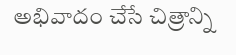అభివాదం చేసే చిత్రాన్ని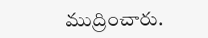ముద్రించారు.